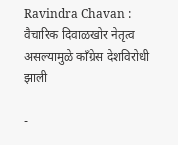Ravindra Chavan : वैचारिक दिवाळखोर नेतृत्व असल्यामुळे काँग्रेस देशविरोधी झाली

-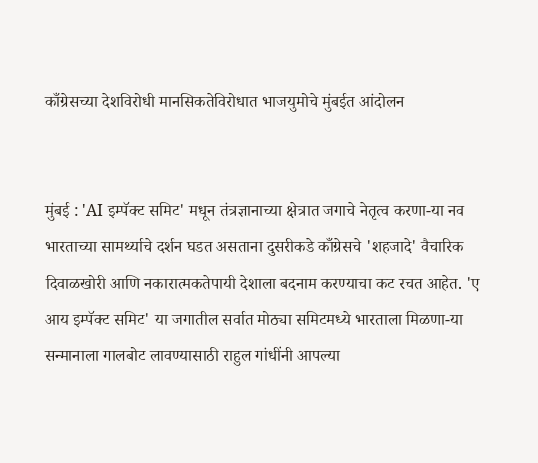काँग्रेसच्या देशविरोधी मानसिकतेविरोधात भाजयुमोचे मुंबईत आंदोलन


मुंबई : 'AI इम्पॅक्ट समिट' मधून तंत्रज्ञानाच्या क्षेत्रात जगाचे नेतृत्व करणा-या नव भारताच्या सामर्थ्याचे दर्शन घडत असताना दुसरीकडे काँग्रेसचे 'शहजादे' वैचारिक दिवाळखोरी आणि नकारात्मकतेपायी देशाला बदनाम करण्याचा कट रचत आहेत. 'ए आय इम्पॅक्ट समिट' या जगातील सर्वात मोठ्या समिटमध्ये भारताला मिळणा-या सन्मानाला गालबोट लावण्यासाठी राहुल गांधींनी आपल्या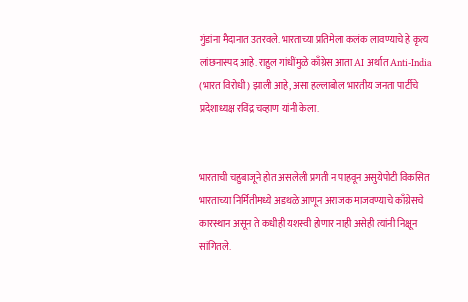गुंडांना मैदानात उतरवले. भारताच्या प्रतिमेला कलंक लावण्याचे हे कृत्य लांछनास्पद आहे. राहुल गांधींमुळे काँग्रेस आता AI अर्थात Anti-India (भारत विरोधी) झाली आहे, असा हल्लाबोल भारतीय जनता पार्टीचे प्रदेशाध्यक्ष रविंद्र चव्हाण यांनी केला.


भारताची चहुबाजूने होत असलेली प्रगती न पाहवून असुयेपोटी विकसित भारताच्या निर्मितीमध्ये अडथळे आणून अराजक माजवण्याचे काँग्रेसचे कारस्थान असून ते कधीही यशस्वी होणार नाही असेही त्यांनी निक्षून सांगितले.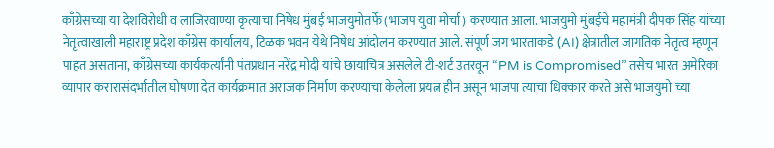काँग्रेसच्या या देशविरोधी व लाजिरवाण्या कृत्याचा निषेध मुंबई भाजयुमोतर्फे (भाजप युवा मोर्चा) करण्यात आला. भाजयुमो मुंबईचे महामंत्री दीपक सिंह यांच्या नेतृत्वाखाली महाराष्ट्र प्रदेश काँग्रेस कार्यालय, टिळक भवन येथे निषेध आंदोलन करण्यात आले. संपूर्ण जग भारताकडे (AI) क्षेत्रातील जागतिक नेतृत्व म्हणून पाहत असताना, काँग्रेसच्या कार्यकर्त्यांनी पंतप्रधान नरेंद्र मोदी यांचे छायाचित्र असलेले टी-शर्ट उतरवून “PM is Compromised” तसेच भारत अमेरिका व्यापार करारासंदर्भातील घोषणा देत कार्यक्रमात अराजक निर्माण करण्याचा केलेला प्रयत्न हीन असून भाजपा त्याचा धिक्कार करते असे भाजयुमो च्या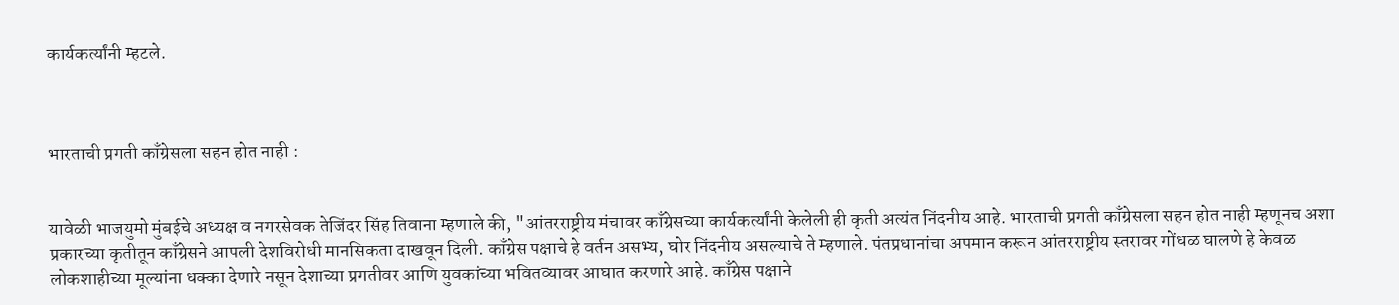कार्यकर्त्यांनी म्हटले.



भारताची प्रगती काँग्रेसला सहन होत नाही :


यावेळी भाजयुमो मुंबईचे अध्यक्ष व नगरसेवक तेजिंदर सिंह तिवाना म्हणाले की, "आंतरराष्ट्रीय मंचावर काँग्रेसच्या कार्यकर्त्यांनी केलेली ही कृती अत्यंत निंदनीय आहे. भारताची प्रगती काँग्रेसला सहन होत नाही म्हणूनच अशा प्रकारच्या कृतीतून काँग्रेसने आपली देशविरोधी मानसिकता दाखवून दिली. काँग्रेस पक्षाचे हे वर्तन असभ्य, घोर निंदनीय असल्याचे ते म्हणाले. पंतप्रधानांचा अपमान करून आंतरराष्ट्रीय स्तरावर गोंधळ घालणे हे केवळ लोकशाहीच्या मूल्यांना धक्का देणारे नसून देशाच्या प्रगतीवर आणि युवकांच्या भवितव्यावर आघात करणारे आहे. काँग्रेस पक्षाने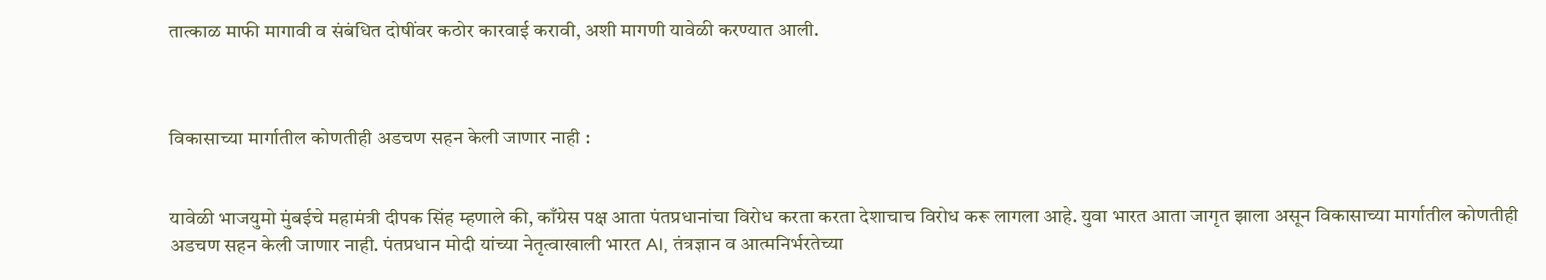तात्काळ माफी मागावी व संबंधित दोषींवर कठोर कारवाई करावी, अशी मागणी यावेळी करण्यात आली.



विकासाच्या मार्गातील कोणतीही अडचण सहन केली जाणार नाही :


यावेळी भाजयुमो मुंबईचे महामंत्री दीपक सिंह म्हणाले की, काँग्रेस पक्ष आता पंतप्रधानांचा विरोध करता करता देशाचाच विरोध करू लागला आहे. युवा भारत आता जागृत झाला असून विकासाच्या मार्गातील कोणतीही अडचण सहन केली जाणार नाही. पंतप्रधान मोदी यांच्या नेतृत्वाखाली भारत AI, तंत्रज्ञान व आत्मनिर्भरतेच्या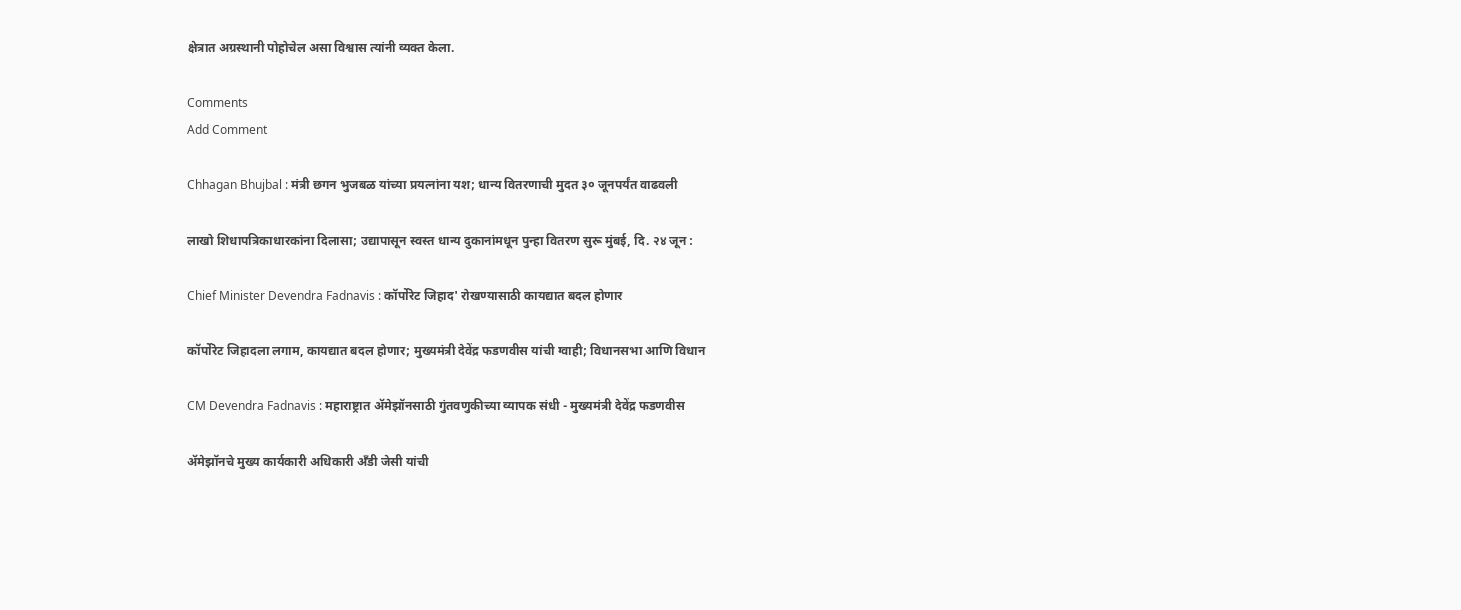क्षेत्रात अग्रस्थानी पोहोचेल असा विश्वास त्यांनी व्यक्त केला.

Comments
Add Comment

Chhagan Bhujbal : मंत्री छगन भुजबळ यांच्या प्रयत्नांना यश; धान्य वितरणाची मुदत ३० जूनपर्यंत वाढवली

लाखो शिधापत्रिकाधारकांना दिलासा; उद्यापासून स्वस्त धान्य दुकानांमधून पुन्हा वितरण सुरू मुंबई, दि. २४ जून :

Chief Minister Devendra Fadnavis : कॉर्पोरेट जिहाद' रोखण्यासाठी कायद्यात बदल होणार

कॉर्पोरेट जिहादला लगाम, कायद्यात बदल होणार; मुख्यमंत्री देवेंद्र फडणवीस यांची ग्वाही; विधानसभा आणि विधान

CM Devendra Fadnavis : महाराष्ट्रात ॲमेझॉनसाठी गुंतवणुकीच्या व्यापक संधी - मुख्यमंत्री देवेंद्र फडणवीस

ॲमेझॉनचे मुख्य कार्यकारी अधिकारी अँडी जेसी यांची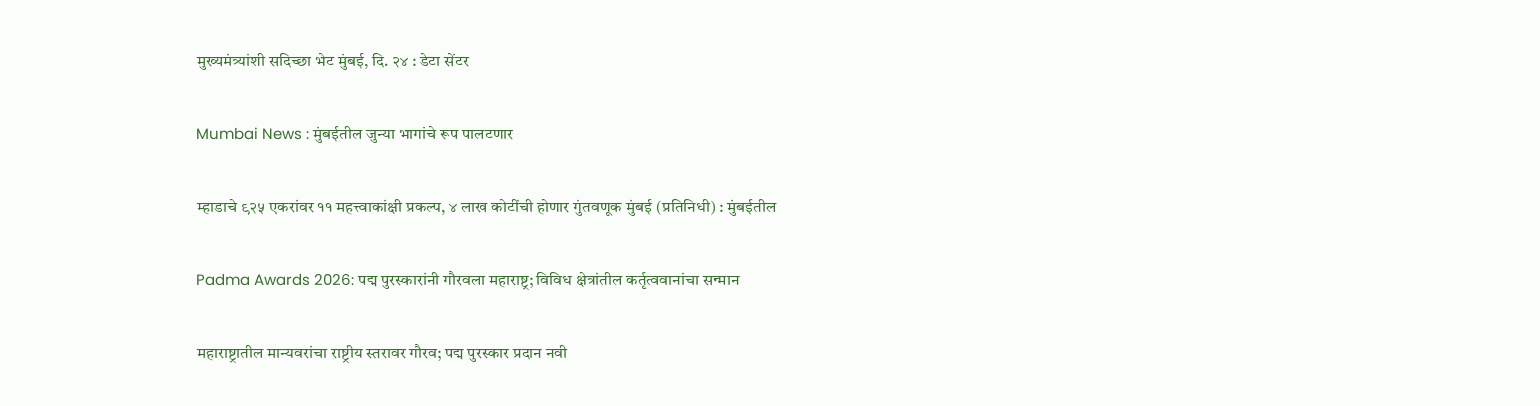मुख्यमंत्र्यांशी सदिच्छा भेट मुंबई, दि. २४ : डेटा सेंटर

Mumbai News : मुंबईतील जुन्या भागांचे रूप पालटणार

म्हाडाचे ९२५ एकरांवर ११ महत्त्वाकांक्षी प्रकल्प, ४ लाख कोटींची होणार गुंतवणूक मुंबई (प्रतिनिधी) : मुंबईतील

Padma Awards 2026: पद्म पुरस्कारांनी गौरवला महाराष्ट्र; विविध क्षेत्रांतील कर्तृत्ववानांचा सन्मान

महाराष्ट्रातील मान्यवरांचा राष्ट्रीय स्तरावर गौरव; पद्म पुरस्कार प्रदान नवी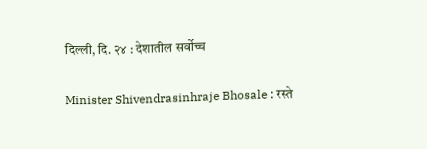दिल्ली, दि. २४ : देशातील सर्वोच्च

Minister Shivendrasinhraje Bhosale : रस्ते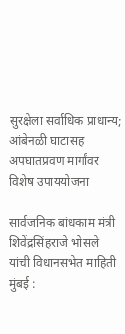सुरक्षेला सर्वाधिक प्राधान्य; आंबेनळी घाटासह अपघातप्रवण मार्गांवर विशेष उपाययोजना

सार्वजनिक बांधकाम मंत्री शिवेंद्रसिंहराजे भोसले यांची विधानसभेत माहिती मुंबई :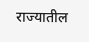राज्यातील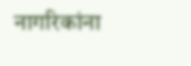नागरिकांना